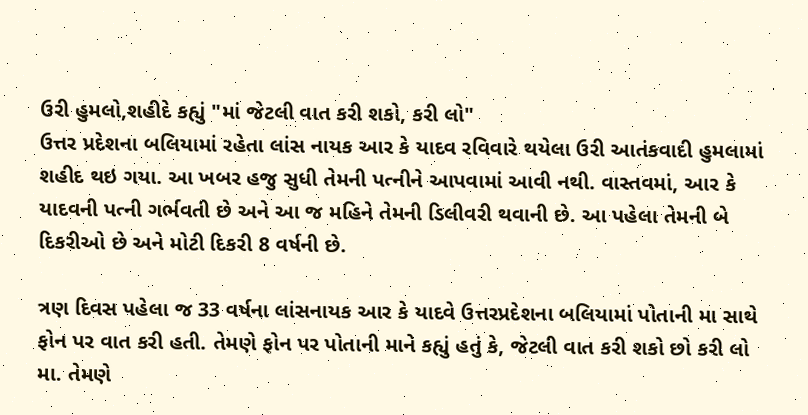ઉરી હુમલો,શહીદે કહ્યું "માં જેટલી વાત કરી શકો, કરી લો"
ઉત્તર પ્રદેશના બલિયામાં રહેતા લાંસ નાયક આર કે યાદવ રવિવારે થયેલા ઉરી આતંકવાદી હુમલામાં શહીદ થઇ ગયા. આ ખબર હજુ સુધી તેમની પત્નીને આપવામાં આવી નથી. વાસ્તવમાં, આર કે યાદવની પત્ની ગર્ભવતી છે અને આ જ મહિને તેમની ડિલીવરી થવાની છે. આ પહેલા તેમની બે દિકરીઓ છે અને મોટી દિકરી 8 વર્ષની છે.

ત્રણ દિવસ પહેલા જ 33 વર્ષના લાંસનાયક આર કે યાદવે ઉત્તરપ્રદેશના બલિયામાં પોતાની મા સાથે ફોન પર વાત કરી હતી. તેમણે ફોન પર પોતાની માને કહ્યું હતું કે, જેટલી વાત કરી શકો છો કરી લો મા. તેમણે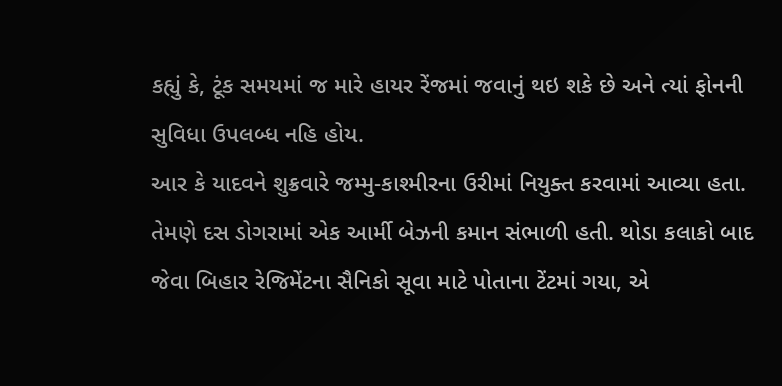કહ્યું કે, ટૂંક સમયમાં જ મારે હાયર રેંજમાં જવાનું થઇ શકે છે અને ત્યાં ફોનની સુવિધા ઉપલબ્ધ નહિ હોય.
આર કે યાદવને શુક્રવારે જમ્મુ-કાશ્મીરના ઉરીમાં નિયુક્ત કરવામાં આવ્યા હતા. તેમણે દસ ડોગરામાં એક આર્મી બેઝની કમાન સંભાળી હતી. થોડા કલાકો બાદ જેવા બિહાર રેજિમેંટના સૈનિકો સૂવા માટે પોતાના ટેંટમાં ગયા, એ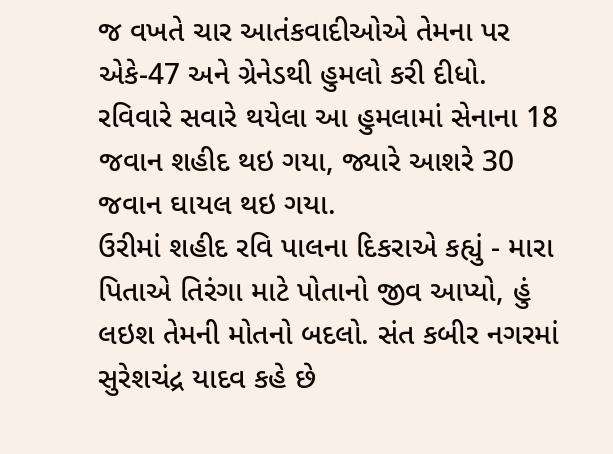જ વખતે ચાર આતંકવાદીઓએ તેમના પર એકે-47 અને ગ્રેનેડથી હુમલો કરી દીધો. રવિવારે સવારે થયેલા આ હુમલામાં સેનાના 18 જવાન શહીદ થઇ ગયા, જ્યારે આશરે 30 જવાન ઘાયલ થઇ ગયા.
ઉરીમાં શહીદ રવિ પાલના દિકરાએ કહ્યું - મારા પિતાએ તિરંગા માટે પોતાનો જીવ આપ્યો, હું લઇશ તેમની મોતનો બદલો. સંત કબીર નગરમાં સુરેશચંદ્ર યાદવ કહે છે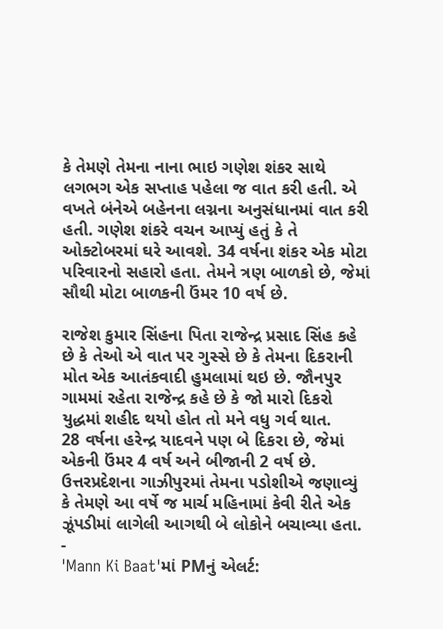કે તેમણે તેમના નાના ભાઇ ગણેશ શંકર સાથે લગભગ એક સપ્તાહ પહેલા જ વાત કરી હતી. એ વખતે બંનેએ બહેનના લગ્નના અનુસંધાનમાં વાત કરી હતી. ગણેશ શંકરે વચન આપ્યું હતું કે તે ઓક્ટોબરમાં ઘરે આવશે. 34 વર્ષના શંકર એક મોટા પરિવારનો સહારો હતા. તેમને ત્રણ બાળકો છે, જેમાં સૌથી મોટા બાળકની ઉંમર 10 વર્ષ છે.

રાજેશ કુમાર સિંહના પિતા રાજેન્દ્ર પ્રસાદ સિંહ કહે છે કે તેઓ એ વાત પર ગુસ્સે છે કે તેમના દિકરાની મોત એક આતંકવાદી હુમલામાં થઇ છે. જૌનપુર ગામમાં રહેતા રાજેન્દ્ર કહે છે કે જો મારો દિકરો યુદ્ધમાં શહીદ થયો હોત તો મને વધુ ગર્વ થાત.
28 વર્ષના હરેન્દ્ર યાદવને પણ બે દિકરા છે, જેમાં એકની ઉંમર 4 વર્ષ અને બીજાની 2 વર્ષ છે. ઉત્તરપ્રદેશના ગાઝીપુરમાં તેમના પડોશીએ જણાવ્યું કે તેમણે આ વર્ષે જ માર્ચ મહિનામાં કેવી રીતે એક ઝૂંપડીમાં લાગેલી આગથી બે લોકોને બચાવ્યા હતા.
-
'Mann Ki Baat'માં PMનું એલર્ટ: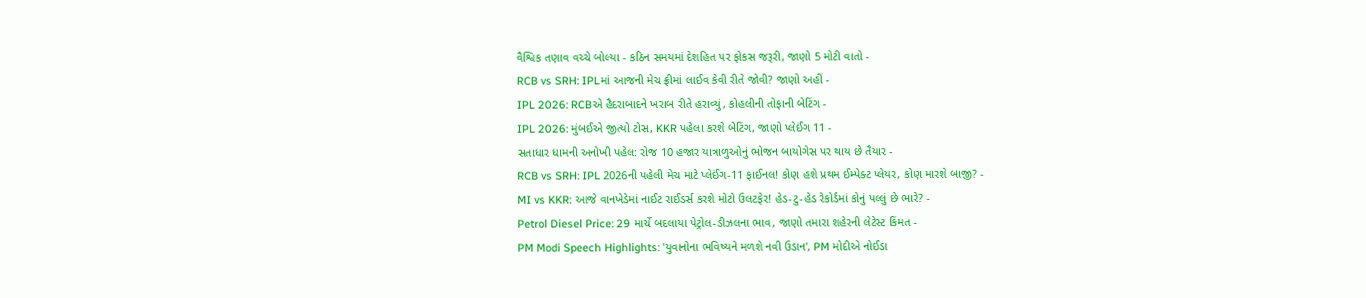વૈશ્વિક તણાવ વચ્ચે બોલ્યા - કઠિન સમયમાં દેશહિત પર ફોકસ જરૂરી, જાણો 5 મોટી વાતો -
RCB vs SRH: IPLમાં આજની મેચ ફ્રીમાં લાઈવ કેવી રીતે જોવી? જાણો અહીં -
IPL 2026: RCBએ હૈદરાબાદને ખરાબ રીતે હરાવ્યું, કોહલીની તોફાની બેટિંગ -
IPL 2026: મુંબઈએ જીત્યો ટોસ, KKR પહેલા કરશે બેટિંગ, જાણો પ્લેઈંગ 11 -
સતાધાર ધામની અનોખી પહેલ: રોજ 10 હજાર યાત્રાળુઓનું ભોજન બાયોગેસ પર થાય છે તૈયાર -
RCB vs SRH: IPL 2026ની પહેલી મેચ માટે પ્લેઈંગ-11 ફાઈનલ! કોણ હશે પ્રથમ ઈમ્પેક્ટ પ્લેયર, કોણ મારશે બાજી? -
MI vs KKR: આજે વાનખેડેમાં નાઈટ રાઈડર્સ કરશે મોટો ઉલટફેર! હેડ-ટુ-હેડ રેકોર્ડમાં કોનું પલ્લું છે ભારે? -
Petrol Diesel Price: 29 માર્ચે બદલાયા પેટ્રોલ-ડીઝલના ભાવ, જાણો તમારા શહેરની લેટેસ્ટ કિંમત -
PM Modi Speech Highlights: 'યુવાનોના ભવિષ્યને મળશે નવી ઉડાન', PM મોદીએ નોઈડા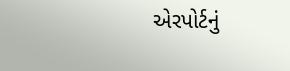એરપોર્ટનું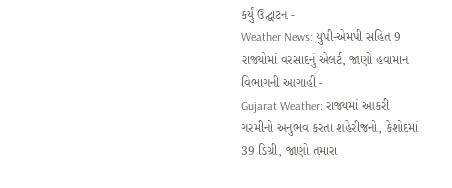કર્યું ઉદ્ઘાટન -
Weather News: યુપી-એમપી સહિત 9 રાજ્યોમાં વરસાદનું એલર્ટ, જાણો હવામાન વિભાગની આગાહી -
Gujarat Weather: રાજ્યમાં આકરી ગરમીનો અનુભવ કરતા શહેરીજનો, કેશોદમાં 39 ડિગ્રી, જાણો તમારા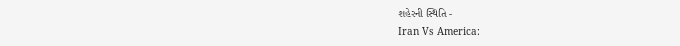શહેરની સ્થિતિ -
Iran Vs America: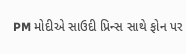PM મોદીએ સાઉદી પ્રિન્સ સાથે ફોન પર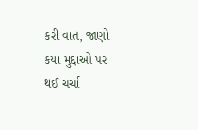કરી વાત, જાણો કયા મુદ્દાઓ પર થઈ ચર્ચા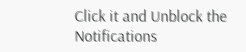Click it and Unblock the Notifications